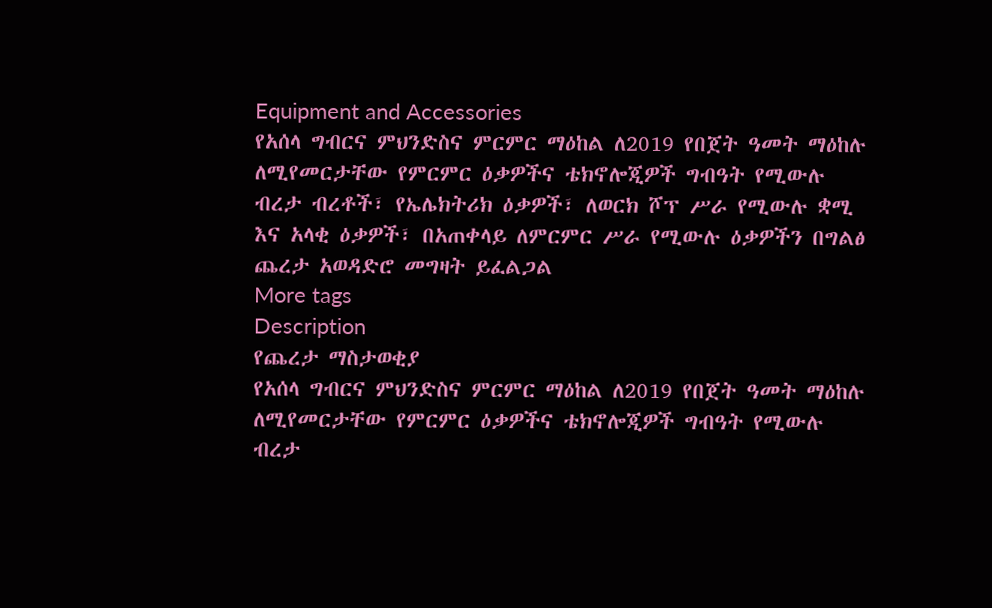Equipment and Accessories
የአሰላ ግብርና ምህንድስና ምርምር ማዕከል ለ2019 የበጀት ዓመት ማዕከሉ ለሚየመርታቸው የምርምር ዕቃዎችና ቴክኖሎጂዎች ግብዓት የሚውሉ ብረታ ብረቶች፣ የኤሌክትሪክ ዕቃዎች፣ ለወርክ ሾፕ ሥራ የሚውሉ ቋሚ እና አላቂ ዕቃዎች፣ በአጠቀላይ ለምርምር ሥራ የሚውሉ ዕቃዎችን በግልፅ ጨረታ አወዳድሮ መግዛት ይፈልጋል
More tags
Description
የጨረታ ማስታወቂያ
የአሰላ ግብርና ምህንድስና ምርምር ማዕከል ለ2019 የበጀት ዓመት ማዕከሉ ለሚየመርታቸው የምርምር ዕቃዎችና ቴክኖሎጂዎች ግብዓት የሚውሉ ብረታ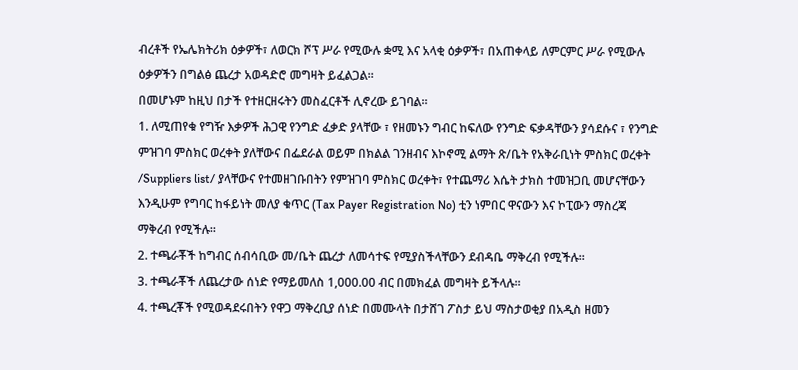ብረቶች የኤሌክትሪክ ዕቃዎች፣ ለወርክ ሾፕ ሥራ የሚውሉ ቋሚ እና አላቂ ዕቃዎች፣ በአጠቀላይ ለምርምር ሥራ የሚውሉ ዕቃዎችን በግልፅ ጨረታ አወዳድሮ መግዛት ይፈልጋል።
በመሆኑም ከዚህ በታች የተዘርዘሩትን መስፈርቶች ሊኖረው ይገባል።
1. ለሚጠየቁ የግዥ እቃዎች ሕጋዊ የንግድ ፈቃድ ያላቸው ፣ የዘመኑን ግብር ከፍለው የንግድ ፍቃዳቸውን ያሳደሱና ፣ የንግድ ምዝገባ ምስክር ወረቀት ያለቸውና በፌደራል ወይም በክልል ገንዘብና እኮኖሚ ልማት ጽ/ቤት የአቅራቢነት ምስክር ወረቀት /Suppliers list/ ያላቸውና የተመዘገቡበትን የምዝገባ ምስክር ወረቀት፣ የተጨማሪ እሴት ታክስ ተመዝጋቢ መሆናቸውን እንዲሁም የግባር ከፋይነት መለያ ቁጥር (Tax Payer Registration No) ቲን ነምበር ዋናውን እና ኮፒውን ማስረጃ ማቅረብ የሚችሉ።
2. ተጫራቾች ከግብር ሰብሳቢው መ/ቤት ጨረታ ለመሳተፍ የሚያስችላቸውን ደብዳቤ ማቅረብ የሚችሉ።
3. ተጫራቾች ለጨረታው ሰነድ የማይመለስ 1,000.00 ብር በመክፈል መግዛት ይችላሉ።
4. ተጫረቾች የሚወዳደሩበትን የዋጋ ማቅረቢያ ሰነድ በመሙላት በታሸገ ፖስታ ይህ ማስታወቂያ በአዲስ ዘመን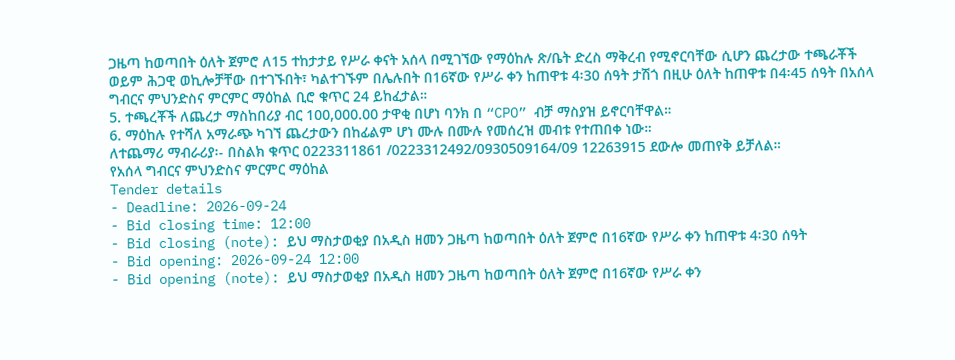ጋዜጣ ከወጣበት ዕለት ጀምሮ ለ15 ተከታታይ የሥራ ቀናት አሰላ በሚገኘው የማዕከሉ ጽ/ቤት ድረስ ማቅረብ የሚኖርባቸው ሲሆን ጨረታው ተጫራቾች ወይም ሕጋዊ ወኪሎቻቸው በተገኙበት፣ ካልተገኙም በሌሉበት በ16ኛው የሥራ ቀን ከጠዋቱ 4፡30 ሰዓት ታሽጎ በዚሁ ዕለት ከጠዋቱ በ4፡45 ሰዓት በአሰላ ግብርና ምህንድስና ምርምር ማዕከል ቢሮ ቁጥር 24 ይከፈታል።
5. ተጫረቾች ለጨረታ ማስከበሪያ ብር 100,000.00 ታዋቂ በሆነ ባንክ በ “CPO” ብቻ ማስያዝ ይኖርባቸዋል።
6. ማዕከሉ የተሻለ አማራጭ ካገኘ ጨረታውን በከፊልም ሆነ ሙሉ በሙሉ የመሰረዝ መብቱ የተጠበቀ ነው።
ለተጨማሪ ማብራሪያ፡- በስልክ ቁጥር 0223311861 /0223312492/0930509164/09 12263915 ደውሎ መጠየቅ ይቻለል።
የአሰላ ግብርና ምህንድስና ምርምር ማዕከል
Tender details
- Deadline: 2026-09-24
- Bid closing time: 12:00
- Bid closing (note): ይህ ማስታወቂያ በአዲስ ዘመን ጋዜጣ ከወጣበት ዕለት ጀምሮ በ16ኛው የሥራ ቀን ከጠዋቱ 4፡30 ሰዓት
- Bid opening: 2026-09-24 12:00
- Bid opening (note): ይህ ማስታወቂያ በአዲስ ዘመን ጋዜጣ ከወጣበት ዕለት ጀምሮ በ16ኛው የሥራ ቀን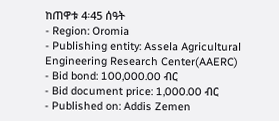ከጠዋቱ 4፡45 ሰዓት
- Region: Oromia
- Publishing entity: Assela Agricultural Engineering Research Center(AAERC)
- Bid bond: 100,000.00 ብር
- Bid document price: 1,000.00 ብር
- Published on: Addis Zemen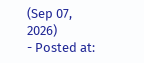(Sep 07, 2026)
- Posted at: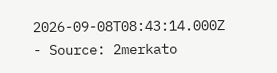2026-09-08T08:43:14.000Z
- Source: 2merkato